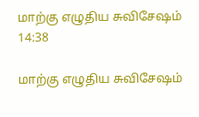மாற்கு எழுதிய சுவிசேஷம் 14:38

மாற்கு எழுதிய சுவிசேஷம்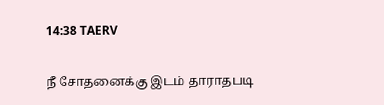14:38 TAERV

நீ சோதனைக்கு இடம் தாராதபடி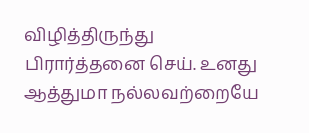விழித்திருந்து பிரார்த்தனை செய். உனது ஆத்துமா நல்லவற்றையே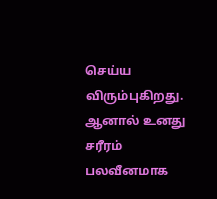செய்ய விரும்புகிறது. ஆனால் உனது சரீரம் பலவீனமாக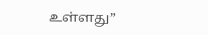உள்ளது”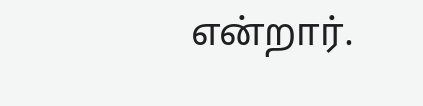என்றார்.